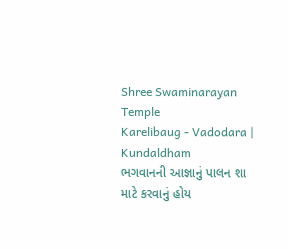Shree Swaminarayan Temple
Karelibaug - Vadodara | Kundaldham
ભગવાનની આજ્ઞાનું પાલન શા માટે કરવાનું હોય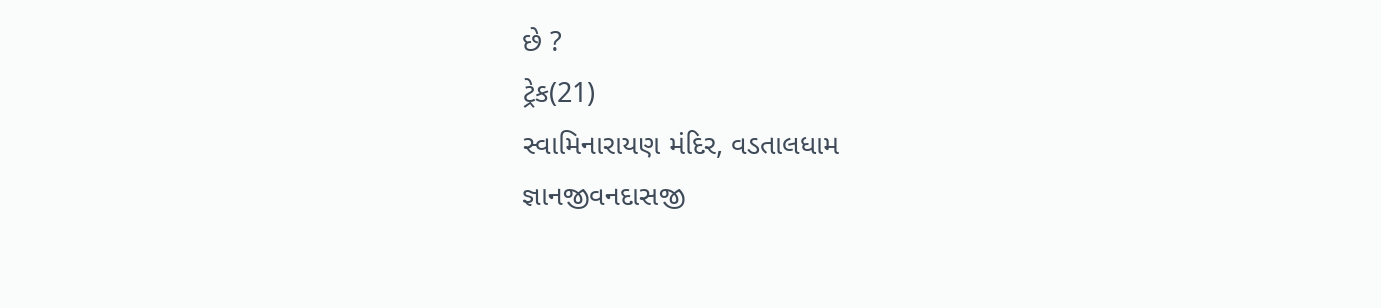છે ?
ટ્રેક(21)
સ્વામિનારાયણ મંદિર, વડતાલધામ
જ્ઞાનજીવનદાસજી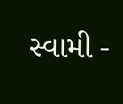સ્વામી -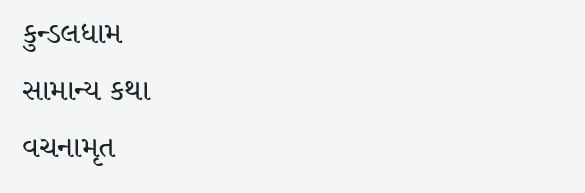કુન્ડલધામ
સામાન્ય કથા
વચનામૃત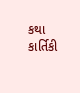કથા
કાર્તિકી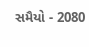સમૈયો - 2080